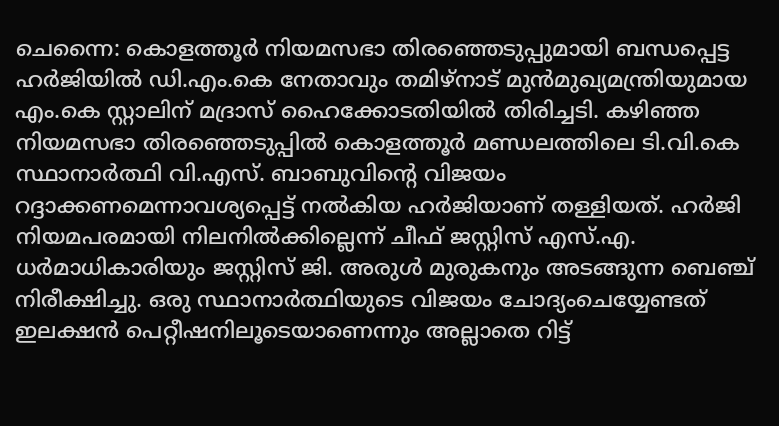ചെന്നൈ: കൊളത്തൂർ നിയമസഭാ തിരഞ്ഞെടുപ്പുമായി ബന്ധപ്പെട്ട ഹർജിയിൽ ഡി.എം.കെ നേതാവും തമിഴ്നാട് മുൻമുഖ്യമന്ത്രിയുമായ എം.കെ സ്റ്റാലിന് മദ്രാസ് ഹൈക്കോടതിയിൽ തിരിച്ചടി. കഴിഞ്ഞ നിയമസഭാ തിരഞ്ഞെടുപ്പിൽ കൊളത്തൂർ മണ്ഡലത്തിലെ ടി.വി.കെ സ്ഥാനാർത്ഥി വി.എസ്. ബാബുവിന്റെ വിജയം റദ്ദാക്കണമെന്നാവശ്യപ്പെട്ട് നൽകിയ ഹർജിയാണ് തള്ളിയത്. ഹർജി നിയമപരമായി നിലനിൽക്കില്ലെന്ന് ചീഫ് ജസ്റ്റിസ് എസ്.എ. ധർമാധികാരിയും ജസ്റ്റിസ് ജി. അരുൾ മുരുകനും അടങ്ങുന്ന ബെഞ്ച് നിരീക്ഷിച്ചു. ഒരു സ്ഥാനാർത്ഥിയുടെ വിജയം ചോദ്യംചെയ്യേണ്ടത് ഇലക്ഷൻ പെറ്റീഷനിലൂടെയാണെന്നും അല്ലാതെ റിട്ട്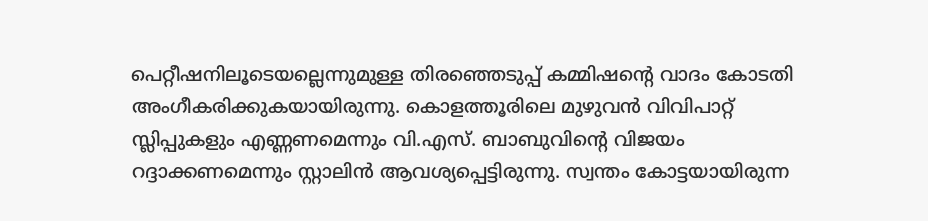പെറ്റീഷനിലൂടെയല്ലെന്നുമുള്ള തിരഞ്ഞെടുപ്പ് കമ്മിഷന്റെ വാദം കോടതി അംഗീകരിക്കുകയായിരുന്നു. കൊളത്തൂരിലെ മുഴുവൻ വിവിപാറ്റ് സ്ലിപ്പുകളും എണ്ണണമെന്നും വി.എസ്. ബാബുവിന്റെ വിജയം റദ്ദാക്കണമെന്നും സ്റ്റാലിൻ ആവശ്യപ്പെട്ടിരുന്നു. സ്വന്തം കോട്ടയായിരുന്ന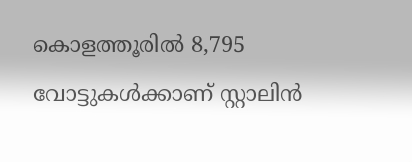കൊളത്തൂരിൽ 8,795 വോട്ടുകൾക്കാണ് സ്റ്റാലിൻ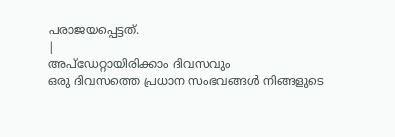പരാജയപ്പെട്ടത്.
|
അപ്ഡേറ്റായിരിക്കാം ദിവസവും
ഒരു ദിവസത്തെ പ്രധാന സംഭവങ്ങൾ നിങ്ങളുടെ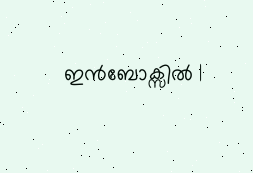ഇൻബോക്സിൽ |